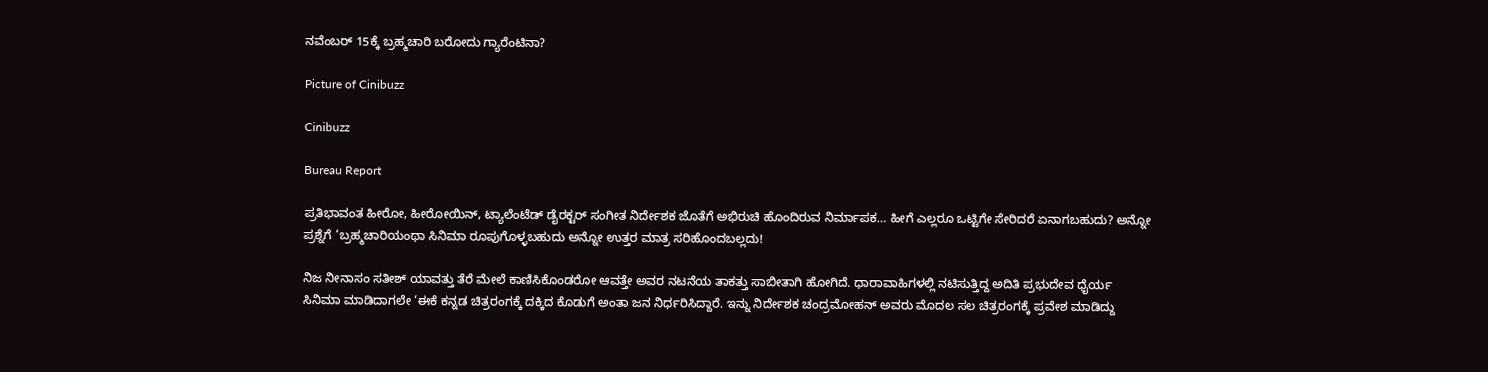ನವೆಂಬರ್ 15ಕ್ಕೆ ಬ್ರಹ್ಮಚಾರಿ ಬರೋದು ಗ್ಯಾರೆಂಟಿನಾ?

Picture of Cinibuzz

Cinibuzz

Bureau Report

ಪ್ರತಿಭಾವಂತ ಹೀರೋ, ಹೀರೋಯಿನ್, ಟ್ಯಾಲೆಂಟೆಡ್ ಡೈರಕ್ಟರ್ ಸಂಗೀತ ನಿರ್ದೇಶಕ ಜೊತೆಗೆ ಅಭಿರುಚಿ ಹೊಂದಿರುವ ನಿರ್ಮಾಪಕ… ಹೀಗೆ ಎಲ್ಲರೂ ಒಟ್ಟಿಗೇ ಸೇರಿದರೆ ಏನಾಗಬಹುದು? ಅನ್ನೋ ಪ್ರಶ್ನೆಗೆ ‘ಬ್ರಹ್ಮಚಾರಿಯಂಥಾ ಸಿನಿಮಾ ರೂಪುಗೊಳ್ಳಬಹುದು ಅನ್ನೋ ಉತ್ತರ ಮಾತ್ರ ಸರಿಹೊಂದಬಲ್ಲದು!

ನಿಜ ನೀನಾಸಂ ಸತೀಶ್ ಯಾವತ್ತು ತೆರೆ ಮೇಲೆ ಕಾಣಿಸಿಕೊಂಡರೋ ಆವತ್ತೇ ಅವರ ನಟನೆಯ ತಾಕತ್ತು ಸಾಬೀತಾಗಿ ಹೋಗಿದೆ. ಧಾರಾವಾಹಿಗಳಲ್ಲಿ ನಟಿಸುತ್ತಿದ್ದ ಅದಿತಿ ಪ್ರಭುದೇವ ಧೈರ್ಯ ಸಿನಿಮಾ ಮಾಡಿದಾಗಲೇ ‘ಈಕೆ ಕನ್ನಡ ಚಿತ್ರರಂಗಕ್ಕೆ ದಕ್ಕಿದ ಕೊಡುಗೆ ಅಂತಾ ಜನ ನಿರ್ಧರಿಸಿದ್ದಾರೆ. ಇನ್ನು ನಿರ್ದೇಶಕ ಚಂದ್ರಮೋಹನ್ ಅವರು ಮೊದಲ ಸಲ ಚಿತ್ರರಂಗಕ್ಕೆ ಪ್ರವೇಶ ಮಾಡಿದ್ದು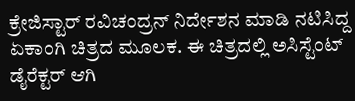ಕ್ರೇಜಿಸ್ಟಾರ್ ರವಿಚಂದ್ರನ್ ನಿರ್ದೇಶನ ಮಾಡಿ ನಟಿಸಿದ್ದ ಏಕಾಂಗಿ ಚಿತ್ರದ ಮೂಲಕ. ಈ ಚಿತ್ರದಲ್ಲಿ ಅಸಿಸ್ಟೆಂಟ್ ಡೈರೆಕ್ಟರ್ ಆಗಿ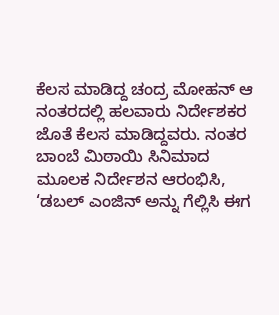ಕೆಲಸ ಮಾಡಿದ್ದ ಚಂದ್ರ ಮೋಹನ್ ಆ ನಂತರದಲ್ಲಿ ಹಲವಾರು ನಿರ್ದೇಶಕರ ಜೊತೆ ಕೆಲಸ ಮಾಡಿದ್ದವರು. ನಂತರ ಬಾಂಬೆ ಮಿಠಾಯಿ ಸಿನಿಮಾದ ಮೂಲಕ ನಿರ್ದೇಶನ ಆರಂಭಿಸಿ, ‘ಡಬಲ್ ಎಂಜಿನ್ ಅನ್ನು ಗೆಲ್ಲಿಸಿ ಈಗ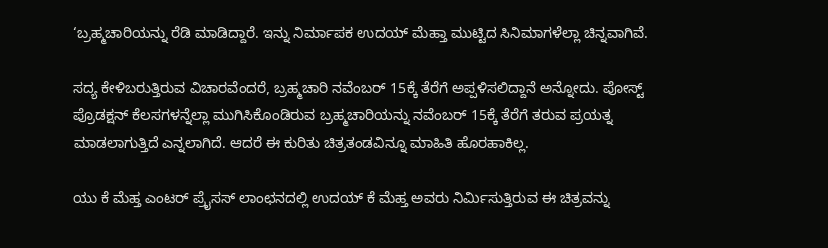‘ಬ್ರಹ್ಮಚಾರಿಯನ್ನು ರೆಡಿ ಮಾಡಿದ್ದಾರೆ. ಇನ್ನು ನಿರ್ಮಾಪಕ ಉದಯ್ ಮೆಹ್ತಾ ಮುಟ್ಟಿದ ಸಿನಿಮಾಗಳೆಲ್ಲಾ ಚಿನ್ನವಾಗಿವೆ.

ಸದ್ಯ ಕೇಳಿಬರುತ್ತಿರುವ ವಿಚಾರವೆಂದರೆ, ಬ್ರಹ್ಮಚಾರಿ ನವೆಂಬರ್ 15ಕ್ಕೆ ತೆರೆಗೆ ಅಪ್ಪಳಿಸಲಿದ್ದಾನೆ ಅನ್ನೋದು. ಪೋಸ್ಟ್ ಪ್ರೊಡಕ್ಷನ್ ಕೆಲಸಗಳನ್ನೆಲ್ಲಾ ಮುಗಿಸಿಕೊಂಡಿರುವ ಬ್ರಹ್ಮಚಾರಿಯನ್ನು ನವೆಂಬರ್ 15ಕ್ಕೆ ತೆರೆಗೆ ತರುವ ಪ್ರಯತ್ನ ಮಾಡಲಾಗುತ್ತಿದೆ ಎನ್ನಲಾಗಿದೆ. ಆದರೆ ಈ ಕುರಿತು ಚಿತ್ರತಂಡವಿನ್ನೂ ಮಾಹಿತಿ ಹೊರಹಾಕಿಲ್ಲ.

ಯು ಕೆ ಮೆಹ್ತ ಎಂಟರ್ ಪ್ರೈಸಸ್ ಲಾಂಛನದಲ್ಲಿ ಉದಯ್ ಕೆ ಮೆಹ್ತ ಅವರು ನಿರ್ಮಿಸುತ್ತಿರುವ ಈ ಚಿತ್ರವನ್ನು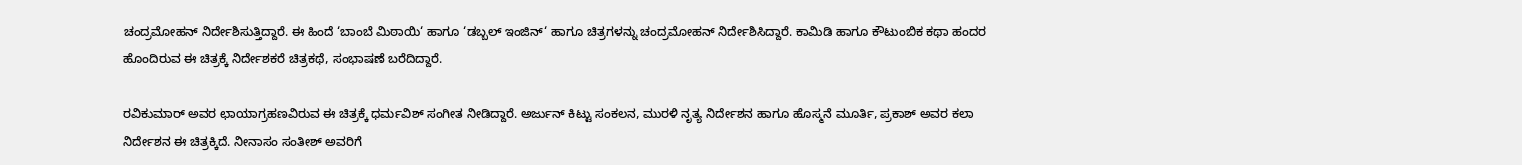ಚಂದ್ರಮೋಹನ್ ನಿರ್ದೇಶಿಸುತ್ತಿದ್ದಾರೆ. ಈ ಹಿಂದೆ ‘ಬಾಂಬೆ ಮಿಠಾಯಿ‘ ಹಾಗೂ ‘ಡಬ್ಬಲ್ ಇಂಜಿನ್‘ ಹಾಗೂ ಚಿತ್ರಗಳನ್ನು ಚಂದ್ರಮೋಹನ್ ನಿರ್ದೇಶಿಸಿದ್ದಾರೆ. ಕಾಮಿಡಿ ಹಾಗೂ ಕೌಟುಂಬಿಕ ಕಥಾ ಹಂದರ ಹೊಂದಿರುವ ಈ ಚಿತ್ರಕ್ಕೆ ನಿರ್ದೇಶಕರೆ ಚಿತ್ರಕಥೆ, ಸಂಭಾಷಣೆ ಬರೆದಿದ್ದಾರೆ.

ರವಿಕುಮಾರ್ ಅವರ ಛಾಯಾಗ್ರಹಣವಿರುವ ಈ ಚಿತ್ರಕ್ಕೆ ಧರ್ಮವಿಶ್ ಸಂಗೀತ ನೀಡಿದ್ದಾರೆ. ಅರ್ಜುನ್ ಕಿಟ್ಟು ಸಂಕಲನ, ಮುರಳಿ ನೃತ್ಯ ನಿರ್ದೇಶನ ಹಾಗೂ ಹೊಸ್ಮನೆ ಮೂರ್ತಿ, ಪ್ರಕಾಶ್ ಅವರ ಕಲಾ ನಿರ್ದೇಶನ ಈ ಚಿತ್ರಕ್ಕಿದೆ. ನೀನಾಸಂ ಸಂತೀಶ್ ಅವರಿಗೆ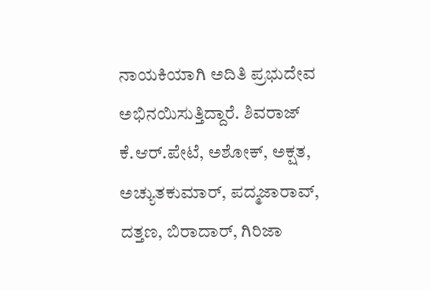ನಾಯಕಿಯಾಗಿ ಅದಿತಿ ಪ್ರಭುದೇವ ಅಭಿನಯಿಸುತ್ತಿದ್ದಾರೆ. ಶಿವರಾಜ್ ಕೆ.ಆರ್.ಪೇಟೆ, ಅಶೋಕ್, ಅಕ್ಷತ, ಅಚ್ಯುತಕುಮಾರ್, ಪದ್ಮಜಾರಾವ್, ದತ್ತಣ, ಬಿರಾದಾರ್, ಗಿರಿಜಾ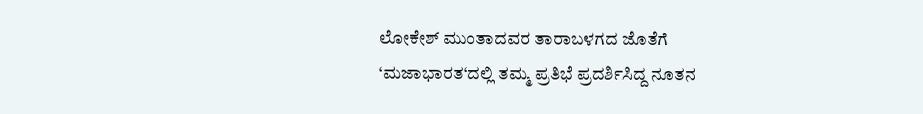ಲೋಕೇಶ್ ಮುಂತಾದವರ ತಾರಾಬಳಗದ ಜೊತೆಗೆ ‘ಮಜಾಭಾರತ‘ದಲ್ಲಿ ತಮ್ಮ ಪ್ರತಿಭೆ ಪ್ರದರ್ಶಿಸಿದ್ದ ನೂತನ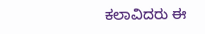ಕಲಾವಿದರು ಈ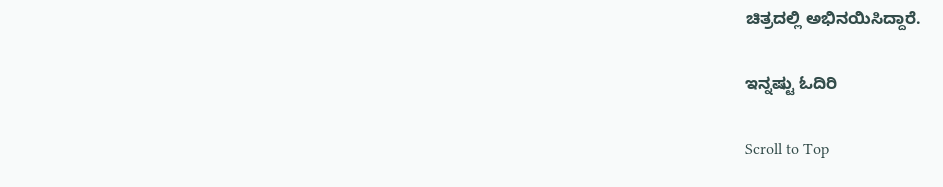ಚಿತ್ರದಲ್ಲಿ ಅಭಿನಯಿಸಿದ್ದಾರೆ.

ಇನ್ನಷ್ಟು ಓದಿರಿ

Scroll to Top